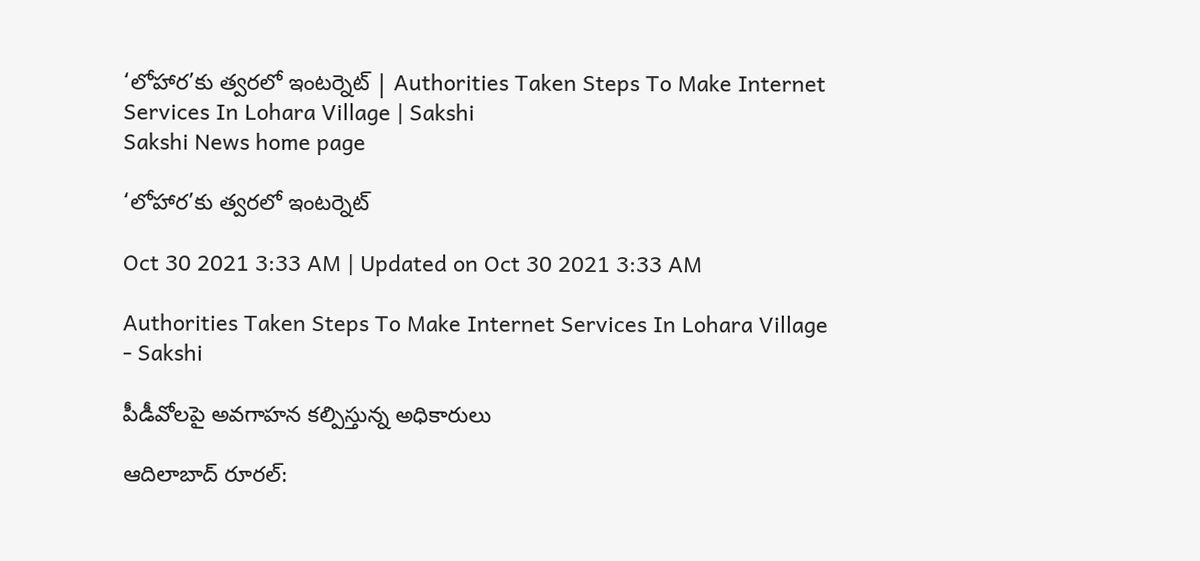‘లోహార’కు త్వరలో ఇంటర్నెట్‌ | Authorities Taken Steps To Make Internet Services In Lohara Village | Sakshi
Sakshi News home page

‘లోహార’కు త్వరలో ఇంటర్నెట్‌

Oct 30 2021 3:33 AM | Updated on Oct 30 2021 3:33 AM

Authorities Taken Steps To Make Internet Services In Lohara Village - Sakshi

పీడీవోలపై అవగాహన కల్పిస్తున్న అధికారులు

ఆదిలాబాద్‌ రూరల్‌: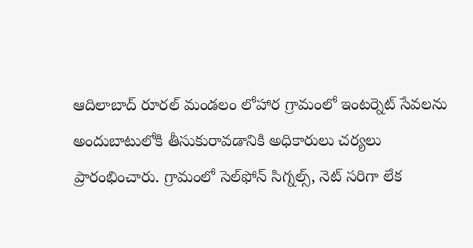ఆదిలాబాద్‌ రూరల్‌ మండలం లోహార గ్రామంలో ఇంటర్నెట్‌ సేవలను అందుబాటులోకి తీసుకురావడానికి అధికారులు చర్యలు ప్రారంభించారు. గ్రామంలో సెల్‌ఫోన్‌ సిగ్నల్స్, నెట్‌ సరిగా లేక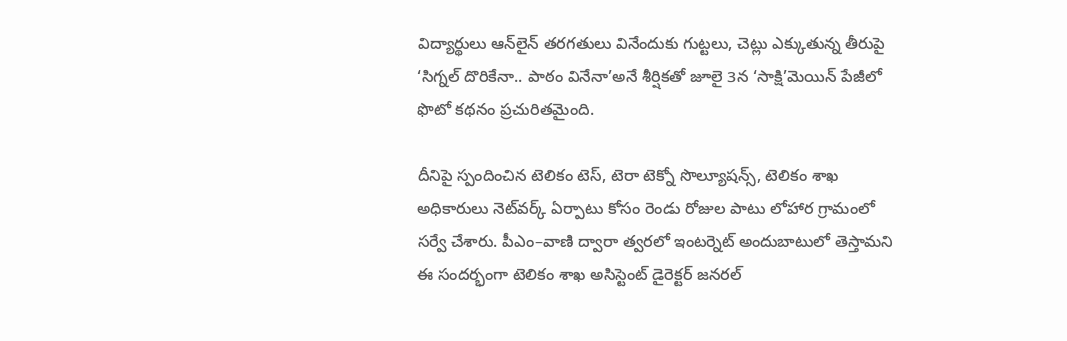విద్యార్థులు ఆన్‌లైన్‌ తరగతులు వినేందుకు గుట్టలు, చెట్లు ఎక్కుతున్న తీరుపై ‘సిగ్నల్‌ దొరికేనా.. పాఠం వినేనా’అనే శీర్షికతో జూలై 3న ‘సాక్షి’మెయిన్‌ పేజీలో ఫొటో కథనం ప్రచురితమైంది.

దీనిపై స్పందించిన టెలికం టెస్, టెరా టెక్నో సొల్యూషన్స్, టెలికం శాఖ అధికారులు నెట్‌వర్క్‌ ఏర్పాటు కోసం రెండు రోజుల పాటు లోహార గ్రామంలో సర్వే చేశారు. పీఎం–వాణి ద్వారా త్వరలో ఇంటర్నెట్‌ అందుబాటులో తెస్తామని ఈ సందర్భంగా టెలికం శాఖ అసిస్టెంట్‌ డైరెక్టర్‌ జనరల్‌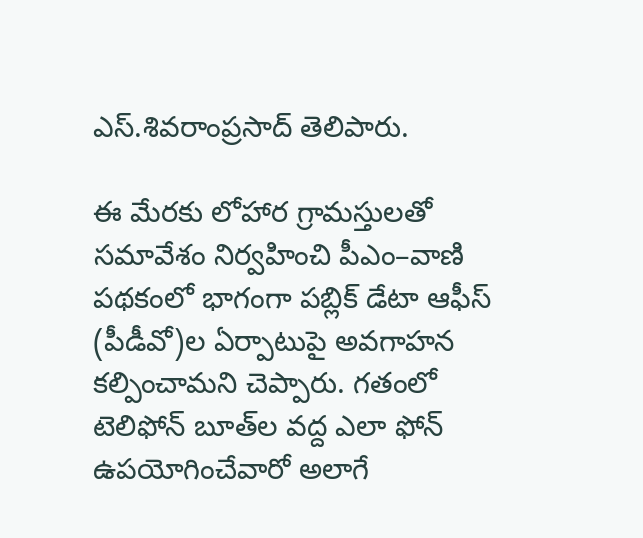ఎస్‌.శివరాంప్రసాద్‌ తెలిపారు.

ఈ మేరకు లోహార గ్రామస్తులతో సమావేశం నిర్వహించి పీఎం–వాణి పథకంలో భాగంగా పబ్లిక్‌ డేటా ఆఫీస్‌ (పీడీవో)ల ఏర్పాటుపై అవగాహన కల్పించామని చెప్పారు. గతంలో టెలిఫోన్‌ బూత్‌ల వద్ద ఎలా ఫోన్‌ ఉపయోగించేవారో అలాగే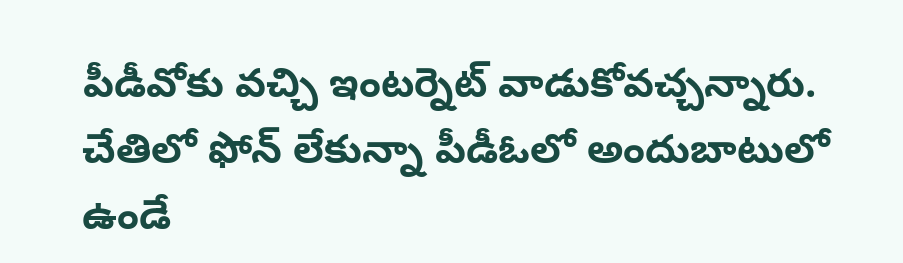పీడీవోకు వచ్చి ఇంటర్నెట్‌ వాడుకోవచ్చన్నారు. చేతిలో ఫోన్‌ లేకున్నా పీడీఓలో అందుబాటులో ఉండే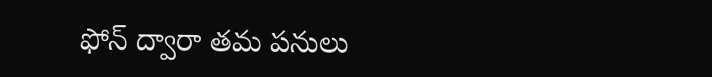ఫోన్‌ ద్వారా తమ పనులు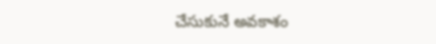చేసుకునే అవకాశం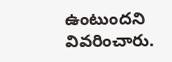ఉంటుందని వివరించారు.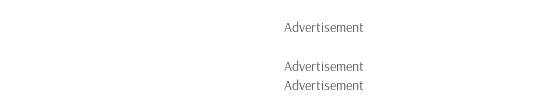Advertisement

Advertisement
Advertisement